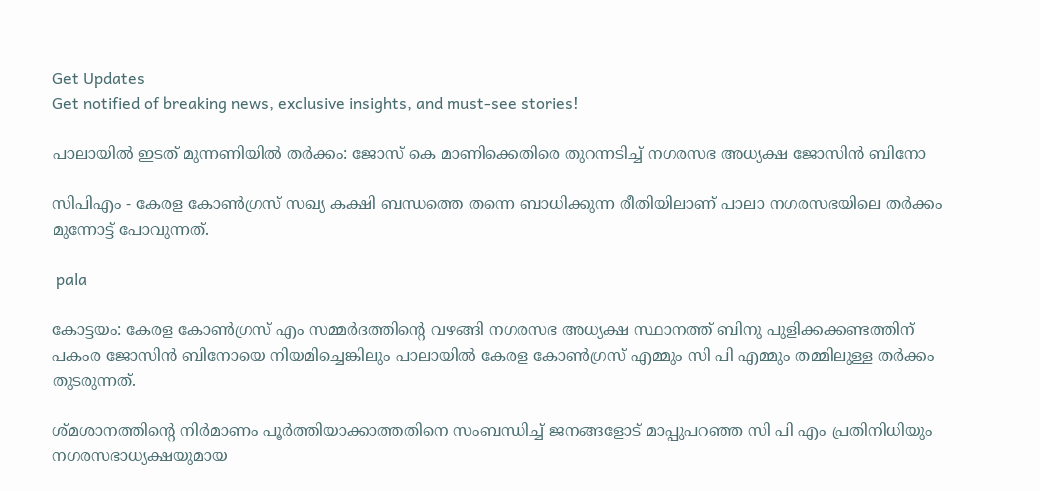Get Updates
Get notified of breaking news, exclusive insights, and must-see stories!

പാലായില്‍ ഇടത് മുന്നണിയില്‍ തർക്കം: ജോസ് കെ മാണിക്കെതിരെ തുറന്നടിച്ച് നഗരസഭ അധ്യക്ഷ ജോസിന്‍ ബിനോ

സിപിഎം - കേരള കോണ്‍ഗ്രസ് സഖ്യ കക്ഷി ബന്ധത്തെ തന്നെ ബാധിക്കുന്ന രീതിയിലാണ് പാലാ നഗരസഭയിലെ തർക്കം മുന്നോട്ട് പോവുന്നത്.

 pala

കോട്ടയം: കേരള കോണ്‍ഗ്രസ് എം സമ്മർദത്തിന്റെ വഴങ്ങി നഗരസഭ അധ്യക്ഷ സ്ഥാനത്ത് ബിനു പുളിക്കക്കണ്ടത്തിന് പകംര ജോസിന്‍ ബിനോയെ നിയമിച്ചെങ്കിലും പാലായില്‍ കേരള കോണ്‍ഗ്രസ് എമ്മും സി പി എമ്മും തമ്മിലുള്ള തർക്കം തുടരുന്നത്.

ശ്മശാനത്തിന്റെ നിർമാണം പൂർത്തിയാക്കാത്തതിനെ സംബന്ധിച്ച് ജനങ്ങളോട് മാപ്പുപറഞ്ഞ സി പി എം പ്രതിനിധിയും നഗരസഭാധ്യക്ഷയുമായ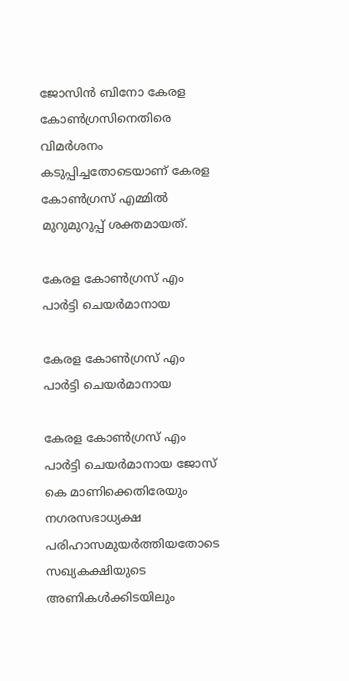ജോസിന്‍ ബിനോ കേരള കോണ്‍ഗ്രസിനെതിരെ വിമർശനം കടുപ്പിച്ചതോടെയാണ് കേരള കോണ്‍ഗ്രസ് എമ്മില്‍ മുറുമുറുപ്പ് ശക്തമായത്.

കേരള കോണ്‍ഗ്രസ് എം പാർട്ടി ചെയർമാനായ

കേരള കോണ്‍ഗ്രസ് എം പാർട്ടി ചെയർമാനായ

കേരള കോണ്‍ഗ്രസ് എം പാർട്ടി ചെയർമാനായ ജോസ് കെ മാണിക്കെതിരേയും നഗരസഭാധ്യക്ഷ പരിഹാസമുയർത്തിയതോടെ സഖ്യകക്ഷിയുടെ അണികള്‍ക്കിടയിലും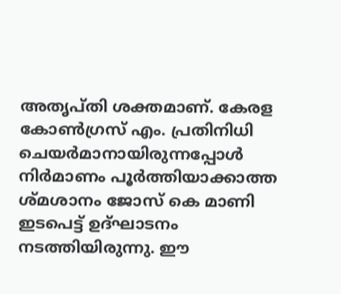അതൃപ്തി ശക്തമാണ്. കേരള കോൺഗ്രസ് എം. പ്രതിനിധി ചെയർമാനായിരുന്നപ്പോൾ നിർമാണം പൂർത്തിയാക്കാത്ത ശ്മശാനം ജോസ് കെ മാണി ഇടപെട്ട് ഉദ്ഘാടനം നടത്തിയിരുന്നു. ഈ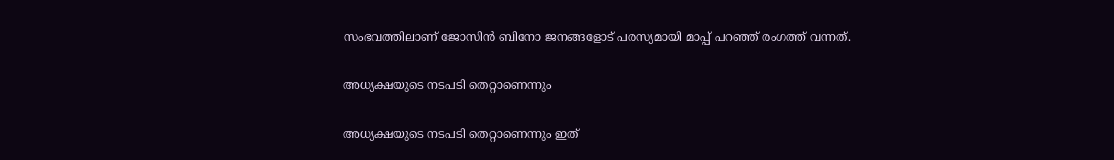സംഭവത്തിലാണ് ജോസിന്‍ ബിനോ ജനങ്ങളോട് പരസ്യമായി മാപ്പ് പറഞ്ഞ് രംഗത്ത് വന്നത്.

അധ്യക്ഷയുടെ നടപടി തെറ്റാണെന്നും

അധ്യക്ഷയുടെ നടപടി തെറ്റാണെന്നും ഇത്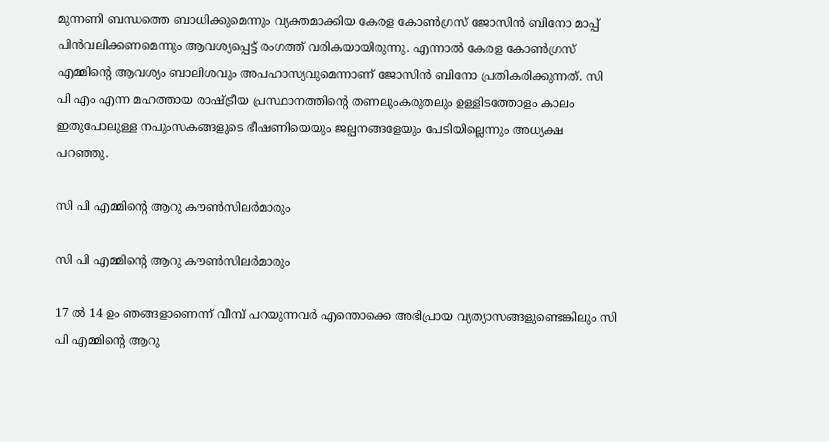മുന്നണി ബന്ധത്തെ ബാധിക്കുമെന്നും വ്യക്തമാക്കിയ കേരള കോണ്‍ഗ്രസ് ജോസിന്‍ ബിനോ മാപ്പ് പിന്‍വലിക്കണമെന്നും ആവശ്യപ്പെട്ട് രംഗത്ത് വരികയായിരുന്നു. എന്നാല്‍ കേരള കോൺഗ്രസ് എമ്മിന്റെ ആവശ്യം ബാലിശവും അപഹാസ്യവുമെന്നാണ് ജോസിൻ ബിനോ പ്രതികരിക്കുന്നത്. സി പി എം എന്ന മഹത്തായ രാഷ്ട്രീയ പ്രസ്ഥാനത്തിന്റെ തണലുംകരുതലും ഉള്ളിടത്തോളം കാലം ഇതുപോലുള്ള നപുംസകങ്ങളുടെ ഭീഷണിയെയും ജല്പനങ്ങളേയും പേടിയില്ലെന്നും അധ്യക്ഷ പറഞ്ഞു.

സി പി എമ്മിന്റെ ആറു കൗൺസിലർമാരും

സി പി എമ്മിന്റെ ആറു കൗൺസിലർമാരും

17 ല്‍ 14 ഉം ഞങ്ങളാണെന്ന് വീമ്പ് പറയുന്നവർ എന്തൊക്കെ അഭിപ്രായ വ്യത്യാസങ്ങളുണ്ടെങ്കിലും സി പി എമ്മിന്റെ ആറു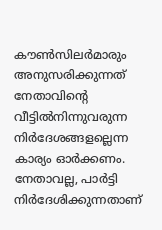കൗൺസിലർമാരും അനുസരിക്കുന്നത് നേതാവിന്റെ വീട്ടിൽനിന്നുവരുന്ന നിർദേശങ്ങളല്ലെന്ന കാര്യം ഓർക്കണം. നേതാവല്ല, പാർട്ടി നിർദേശിക്കുന്നതാണ്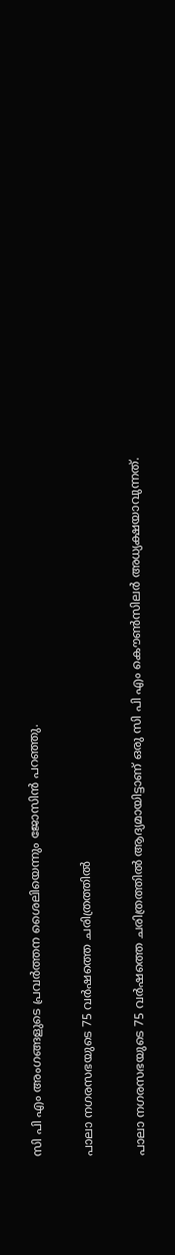സി പി എം അംഗങ്ങളുടെ പ്രവർത്തന ശൈലിയെന്നും ജോസിന്‍ പറഞ്ഞു.

പാലാ നഗരസഭയുടെ 75 വർഷത്തെ ചരിത്രത്തില്‍

പാലാ നഗരസഭയുടെ 75 വർഷത്തെ ചരിത്രത്തില്‍ ആദ്യമായിട്ടാണ് ഒരു സി പി എം കൌണ്‍സിലർ അധ്യക്ഷയാവുന്നത്.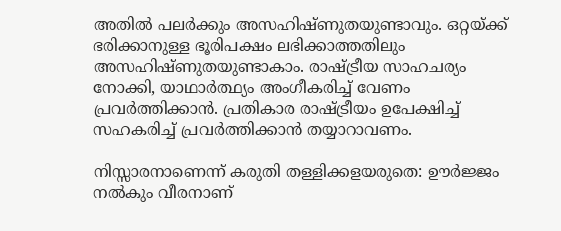അതില്‍ പലർക്കും അസഹിഷ്ണുതയുണ്ടാവും. ഒറ്റയ്ക്ക് ഭരിക്കാനുള്ള ഭൂരിപക്ഷം ലഭിക്കാത്തതിലും അസഹിഷ്ണുതയുണ്ടാകാം. രാഷ്ട്രീയ സാഹചര്യം നോക്കി, യാഥാർത്ഥ്യം അംഗീകരിച്ച് വേണം പ്രവർത്തിക്കാന്‍. പ്രതികാര രാഷ്ട്രീയം ഉപേക്ഷിച്ച് സഹകരിച്ച് പ്രവർത്തിക്കാന്‍ തയ്യാറാവണം.

നിസ്സാരനാണെന്ന് കരുതി തള്ളിക്കളയരുതെ: ഊർജ്ജം നല്‍കും വീരനാണ്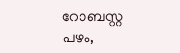റോബസ്റ്റ പഴം,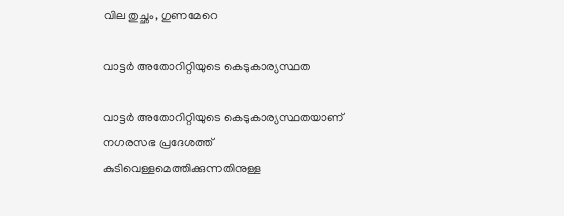വില തുച്ഛം, ഗുണമേറെ

വാട്ടർ അതോറിറ്റിയുടെ കെടുകാര്യസ്ഥത

വാട്ടർ അതോറിറ്റിയുടെ കെടുകാര്യസ്ഥതയാണ് നഗരസഭ പ്രദേശത്ത് കുടിവെള്ളമെത്തിക്കുന്നതിനുള്ള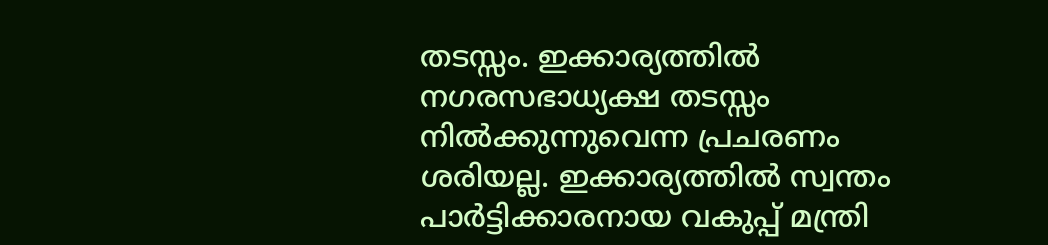തടസ്സം. ഇക്കാര്യത്തില്‍ നഗരസഭാധ്യക്ഷ തടസ്സം നില്‍ക്കുന്നുവെന്ന പ്രചരണം ശരിയല്ല. ഇക്കാര്യത്തില്‍ സ്വന്തം പാർട്ടിക്കാരനായ വകുപ്പ് മന്ത്രി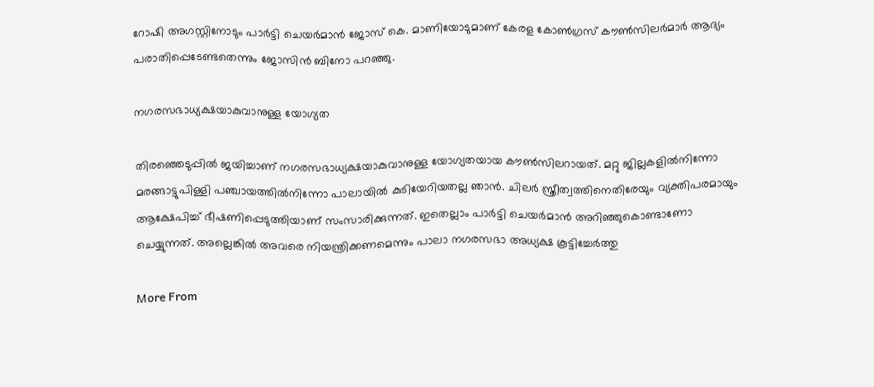റോഷി അഗസ്റ്റിനോടും പാർട്ടി ചെയർമാൻ ജോസ് കെ. മാണിയോടുമാണ് കേരള കോൺഗ്രസ് കൗൺസിലർമാർ ആദ്യം പരാതിപ്പെടേണ്ടതെന്നും ജോസിന്‍ ബിനോ പറഞ്ഞു.

നഗരസഭാധ്യക്ഷയാകുവാനുള്ള യോഗ്യത

തിരഞ്ഞെടുപ്പിൽ ജയിച്ചാണ് നഗരസഭാധ്യക്ഷയാകുവാനുള്ള യോഗ്യതയായ കൗൺസിലറായത്. മറ്റു ജില്ലകളിൽനിന്നോ മരങ്ങാട്ടുപിള്ളി പഞ്ചായത്തിൽനിന്നോ പാലായിൽ കുടിയേറിയതല്ല ഞാന്‍. ചിലർ സ്ത്രീത്വത്തിനെതിരേയും വ്യക്തിപരമായും ആക്ഷേപിച്ച് ഭീഷണിപ്പെടുത്തിയാണ് സംസാരിക്കുന്നത്. ഇതെല്ലാം പാർട്ടി ചെയർമാന്‍ അറിഞ്ഞുകൊണ്ടാണോ ചെയ്യുന്നത്. അല്ലെങ്കില്‍ അവരെ നിയന്ത്രിക്കണമെന്നും പാലാ നഗരസഭാ അധ്യക്ഷ കൂട്ടിച്ചേർത്തു

More From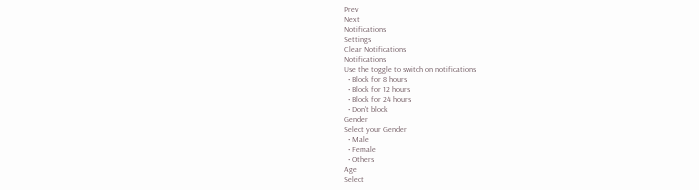Prev
Next
Notifications
Settings
Clear Notifications
Notifications
Use the toggle to switch on notifications
  • Block for 8 hours
  • Block for 12 hours
  • Block for 24 hours
  • Don't block
Gender
Select your Gender
  • Male
  • Female
  • Others
Age
Select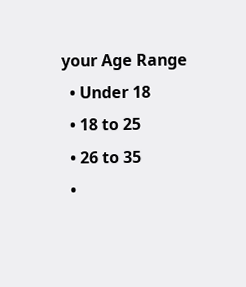your Age Range
  • Under 18
  • 18 to 25
  • 26 to 35
  •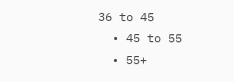36 to 45
  • 45 to 55
  • 55+